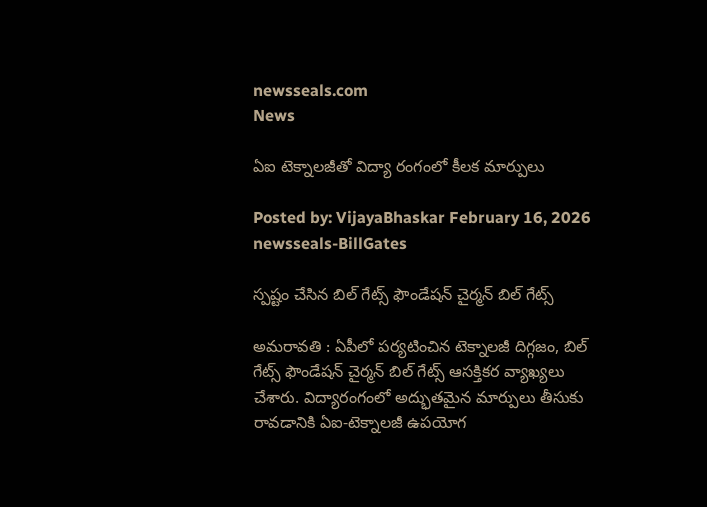newsseals.com
News

ఏఐ టెక్నాల‌జీతో విద్యా రంగంలో కీల‌క మార్పులు

Posted by: VijayaBhaskar February 16, 2026
newsseals-BillGates

స్ప‌ష్టం చేసిన బిల్ గేట్స్ ఫౌండేష‌న్ చైర్మ‌న్ బిల్ గేట్స్

అమ‌రావ‌తి : ఏపీలో ప‌ర్య‌టించిన టెక్నాల‌జీ దిగ్గ‌జం, బిల్ గేట్స్ ఫౌండేష‌న్ చైర్మ‌న్ బిల్ గేట్స్ ఆస‌క్తిక‌ర వ్యాఖ్య‌లు చేశారు. విద్యారంగంలో అద్భుతమైన మార్పులు తీసుకు రావడానికి ఏఐ-టెక్నాలజీ ఉపయోగ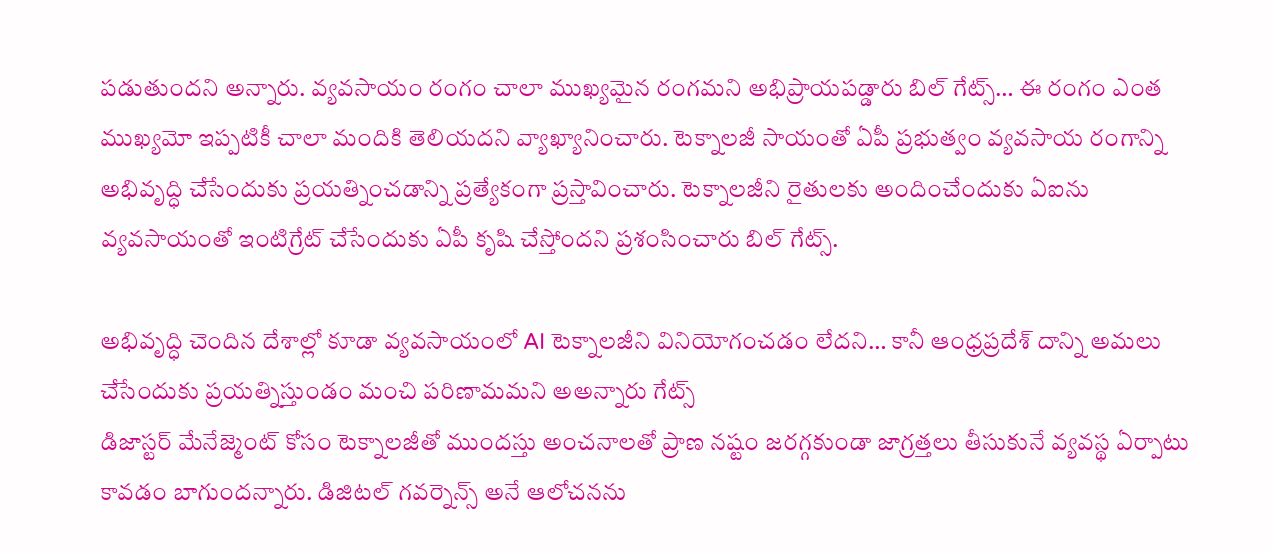పడుతుందని అన్నారు. వ్యవసాయం రంగం చాలా ముఖ్యమైన రంగమని అభిప్రాయపడ్డారు బిల్ గేట్స్… ఈ రంగం ఎంత ముఖ్యమో ఇప్పటికీ చాలా మందికి తెలియదని వ్యాఖ్యానించారు. టెక్నాలజీ సాయంతో ఏపీ ప్రభుత్వం వ్యవసాయ రంగాన్ని అభివృద్ధి చేసేందుకు ప్రయత్నించడాన్ని ప్రత్యేకంగా ప్రస్తావించారు. టెక్నాలజీని రైతులకు అందించేందుకు ఏఐను వ్యవసాయంతో ఇంటిగ్రేట్ చేసేందుకు ఏపీ కృషి చేస్తోందని ప్ర‌శంసించారు బిల్ గేట్స్.

అభివృద్ధి చెందిన దేశాల్లో కూడా వ్యవసాయంలో AI టెక్నాలజీని వినియోగంచడం లేదని… కానీ ఆంధ్రప్రదేశ్ దాన్ని అమలు చేసేందుకు ప్రయత్నిస్తుండం మంచి పరిణామమని అఅన్నారు గేట్స్
డిజాస్టర్ మేనేజ్మెంట్ కోసం టెక్నాలజీతో ముందస్తు అంచనాలతో ప్రాణ నష్టం జరగ్గకుండా జాగ్రత్తలు తీసుకునే వ్యవస్థ ఏర్పాటు కావడం బాగుందన్నారు. డిజిటల్ గవర్నెన్స్ అనే ఆలోచనను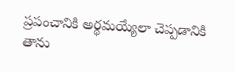ప్రపంచానికి అర్థమయ్యేలా చెప్పడానికి తాను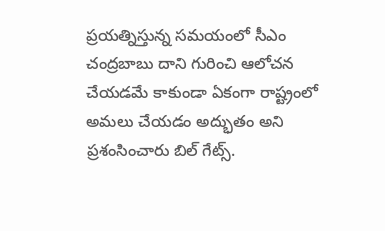ప్రయత్నిస్తున్న సమయంలో సీఎం చంద్రబాబు దాని గురించి ఆలోచన చేయడమే కాకుండా ఏకంగా రాష్ట్రంలో అమ‌లు చేయ‌డం అద్భుతం అని ప్ర‌శంసించారు బిల్ గేట్స్.